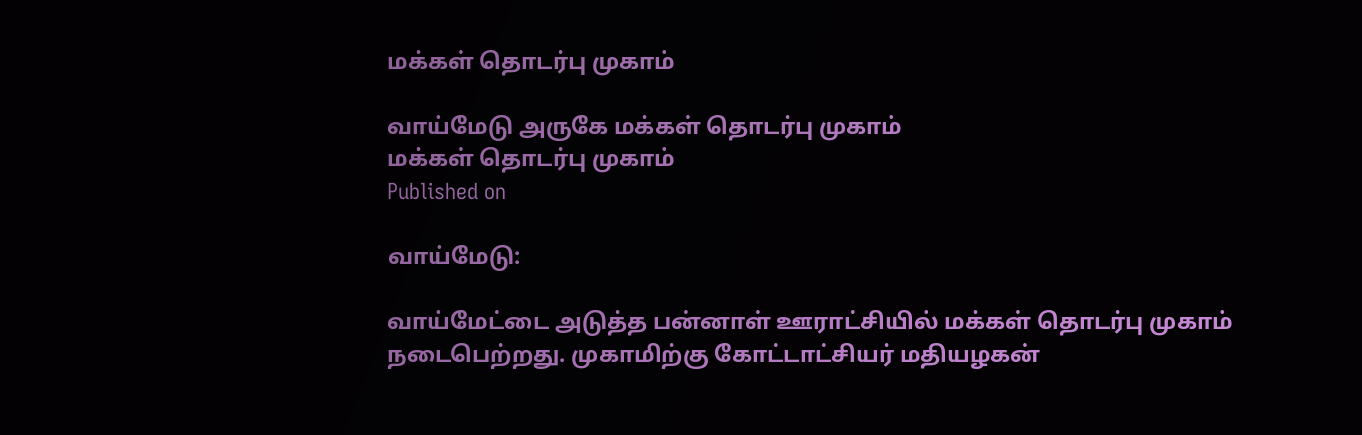மக்கள் தொடர்பு முகாம்

வாய்மேடு அருகே மக்கள் தொடர்பு முகாம்
மக்கள் தொடர்பு முகாம்
Published on

வாய்மேடு:

வாய்மேட்டை அடுத்த பன்னாள் ஊராட்சியில் மக்கள் தொடர்பு முகாம் நடைபெற்றது. முகாமிற்கு கோட்டாட்சியர் மதியழகன்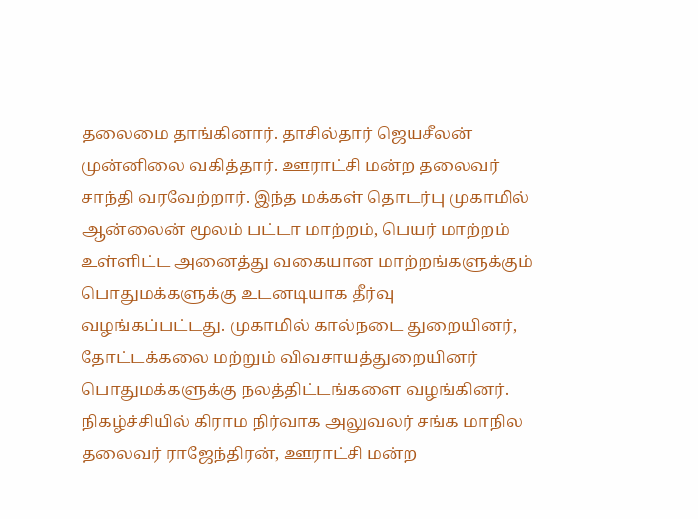தலைமை தாங்கினார். தாசில்தார் ஜெயசீலன் முன்னிலை வகித்தார். ஊராட்சி மன்ற தலைவர் சாந்தி வரவேற்றார். இந்த மக்கள் தொடர்பு முகாமில் ஆன்லைன் மூலம் பட்டா மாற்றம், பெயர் மாற்றம் உள்ளிட்ட அனைத்து வகையான மாற்றங்களுக்கும் பொதுமக்களுக்கு உடனடியாக தீர்வு வழங்கப்பட்டது. முகாமில் கால்நடை துறையினர், தோட்டக்கலை மற்றும் விவசாயத்துறையினர் பொதுமக்களுக்கு நலத்திட்டங்களை வழங்கினர். நிகழ்ச்சியில் கிராம நிர்வாக அலுவலர் சங்க மாநில தலைவர் ராஜேந்திரன், ஊராட்சி மன்ற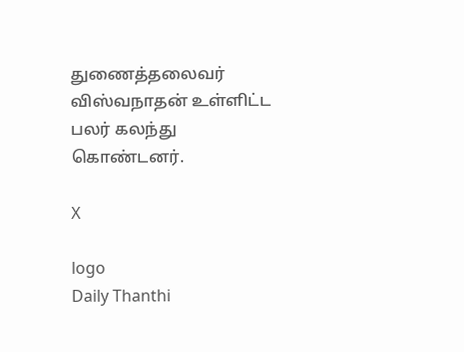துணைத்தலைவர் விஸ்வநாதன் உள்ளிட்ட பலர் கலந்து கொண்டனர்.

X

logo
Daily Thanthi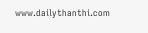www.dailythanthi.com